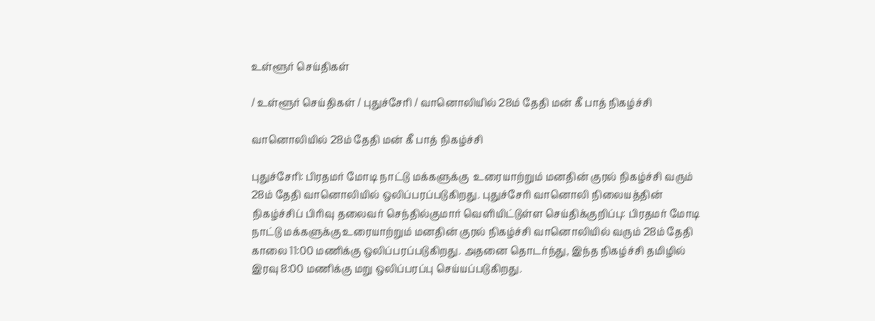உள்ளூர் செய்திகள்

/ உள்ளூர் செய்திகள் / புதுச்சேரி / வானொலியில் 28ம் தேதி மன் கீ பாத் நிகழ்ச்சி

வானொலியில் 28ம் தேதி மன் கீ பாத் நிகழ்ச்சி

புதுச்சேரி: பிரதமர் மோடி நாட்டு மக்களுக்கு  உரையாற்றும் மனதின் குரல் நிகழ்ச்சி வரும் 28ம் தேதி வானொலியில் ஒலிப்பரப்படுகிறது. புதுச்சேரி வானொலி நிலையத்தின் நிகழ்ச்சிப் பிரிவு தலைவர் செந்தில்குமார் வெளியிட்டுள்ள செய்திக்குறிப்பு: பிரதமர் மோடி நாட்டு மக்களுக்கு உரையாற்றும் மனதின் குரல் நிகழ்ச்சி வானொலியில் வரும் 28ம் தேதி காலை 11:00 மணிக்கு ஒலிப்பரப்படுகிறது. அதனை தொடர்ந்து, இந்த நிகழ்ச்சி தமிழில் இரவு 8:00 மணிக்கு மறு ஒலிப்பரப்பு செய்யப்படுகிறது.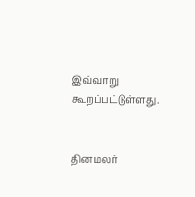இவ்வாறு கூறப்பட்டுள்ளது.


தினமலர்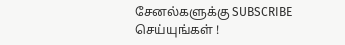சேனல்களுக்கு SUBSCRIBE செய்யுங்கள் !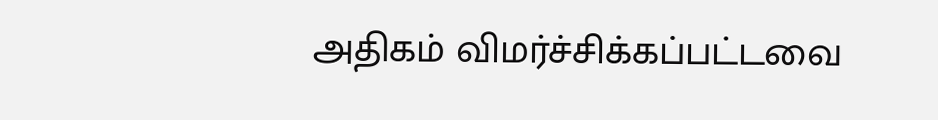அதிகம் விமர்ச்சிக்கப்பட்டவை